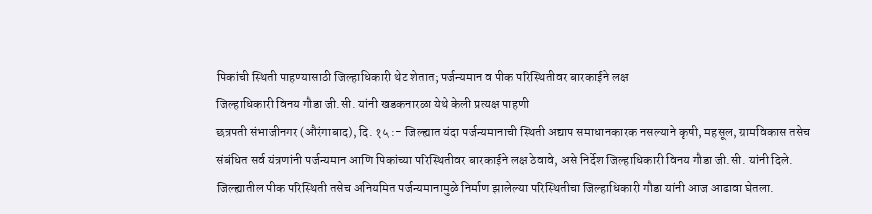पिकांची स्थिती पाहण्यासाठी जिल्हाधिकारी थेट शेतात; पर्जन्यमान व पीक परिस्थितीवर बारकाईने लक्ष
जिल्हाधिकारी विनय गौडा जी.सी. यांनी खडकनारळा येथे केली प्रत्यक्ष पाहणी
छत्रपती संभाजीनगर (औरंगाबाद), दि. १५ :- जिल्ह्यात यंदा पर्जन्यमानाची स्थिती अद्याप समाधानकारक नसल्याने कृषी, महसूल, ग्रामविकास तसेच संबंधित सर्व यंत्रणांनी पर्जन्यमान आणि पिकांच्या परिस्थितीवर बारकाईने लक्ष ठेवावे, असे निर्देश जिल्हाधिकारी विनय गौडा जी.सी. यांनी दिले.
जिल्ह्यातील पीक परिस्थिती तसेच अनियमित पर्जन्यमानामुळे निर्माण झालेल्या परिस्थितीचा जिल्हाधिकारी गौडा यांनी आज आढावा घेतला.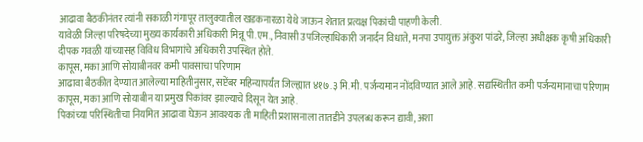आढावा बैठकीनंतर त्यांनी सकाळी गंगापूर तालुक्यातील खडकनारळा येथे जाऊन शेतात प्रत्यक्ष पिकांची पाहणी केली.
यावेळी जिल्हा परिषदेच्या मुख्य कार्यकारी अधिकारी मिन्नू पी.एम., निवासी उपजिल्हाधिकारी जनार्दन विधाते, मनपा उपायुक्त अंकुश पांढरे, जिल्हा अधीक्षक कृषी अधिकारी दीपक गवळी यांच्यासह विविध विभागांचे अधिकारी उपस्थित होते.
कापूस, मका आणि सोयाबीनवर कमी पावसाचा परिणाम
आढावा बैठकीत देण्यात आलेल्या माहितीनुसार, सप्टेंबर महिन्यापर्यंत जिल्ह्यात ४१७.३ मि.मी. पर्जन्यमान नोंदविण्यात आले आहे. सद्यस्थितीत कमी पर्जन्यमानाचा परिणाम कापूस, मका आणि सोयाबीन या प्रमुख पिकांवर झाल्याचे दिसून येत आहे.
पिकांच्या परिस्थितीचा नियमित आढावा घेऊन आवश्यक ती माहिती प्रशासनाला तातडीने उपलब्ध करून द्यावी, अशा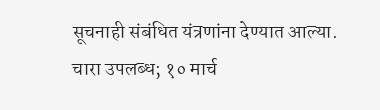सूचनाही संबंधित यंत्रणांना देण्यात आल्या.
चारा उपलब्ध; १० मार्च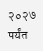२०२७ पर्यंत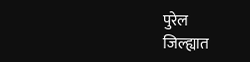पुरेल
जिल्ह्यात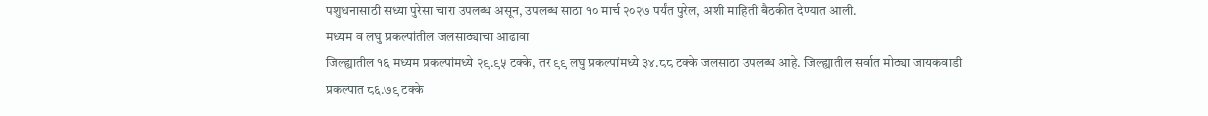पशुधनासाठी सध्या पुरेसा चारा उपलब्ध असून, उपलब्ध साठा १० मार्च २०२७ पर्यंत पुरेल, अशी माहिती बैठकीत देण्यात आली.
मध्यम व लघु प्रकल्पांतील जलसाठ्याचा आढावा
जिल्ह्यातील १६ मध्यम प्रकल्पांमध्ये २९.९५ टक्के, तर ९९ लघु प्रकल्पांमध्ये ३४.८८ टक्के जलसाठा उपलब्ध आहे. जिल्ह्यातील सर्वात मोठ्या जायकवाडी प्रकल्पात ८६.७९ टक्के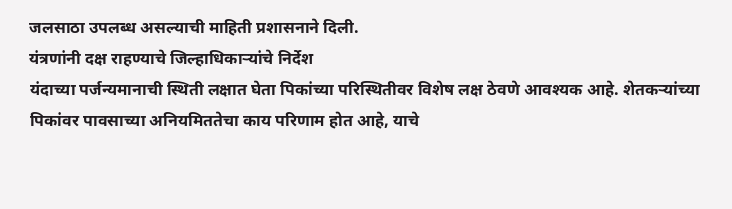जलसाठा उपलब्ध असल्याची माहिती प्रशासनाने दिली.
यंत्रणांनी दक्ष राहण्याचे जिल्हाधिकाऱ्यांचे निर्देश
यंदाच्या पर्जन्यमानाची स्थिती लक्षात घेता पिकांच्या परिस्थितीवर विशेष लक्ष ठेवणे आवश्यक आहे. शेतकऱ्यांच्या पिकांवर पावसाच्या अनियमिततेचा काय परिणाम होत आहे, याचे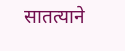सातत्याने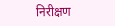निरीक्षण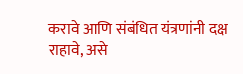करावे आणि संबंधित यंत्रणांनी दक्ष राहावे, असे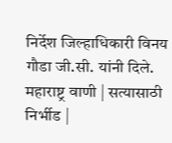निर्देश जिल्हाधिकारी विनय गौडा जी.सी. यांनी दिले.
महाराष्ट्र वाणी | सत्यासाठी निर्भीड |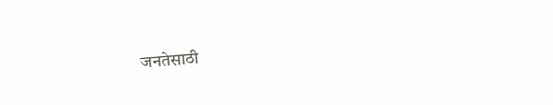जनतेसाठी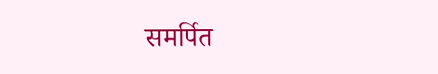समर्पित